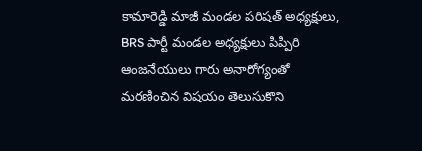కామారెడ్డి మాజీ మండల పరిషత్ అధ్యక్షులు, BRS పార్టీ మండల అధ్యక్షులు పిప్పిరి ఆంజనేయులు గారు అనారోగ్యంతో మరణించిన విషయం తెలుసుకొని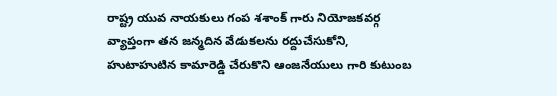రాష్ట్ర యువ నాయకులు గంప శశాంక్ గారు నియోజకవర్గ వ్యాప్తంగా తన జన్మదిన వేడుకలను రద్దుచేసుకోని, హుటాహుటిన కామారెడ్డి చేరుకొని ఆంజనేయులు గారి కుటుంబ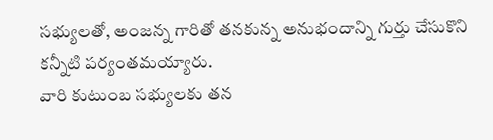సభ్యులతో, అంజన్న గారితో తనకున్న అనుభందాన్ని గుర్తు చేసుకొని కన్నీటి పర్యంతమయ్యారు.
వారి కుటుంబ సభ్యులకు తన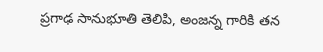ప్రగాఢ సానుభూతి తెలిపి, అంజన్న గారికి తన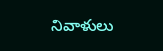నివాళులు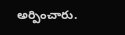అర్పించారు.